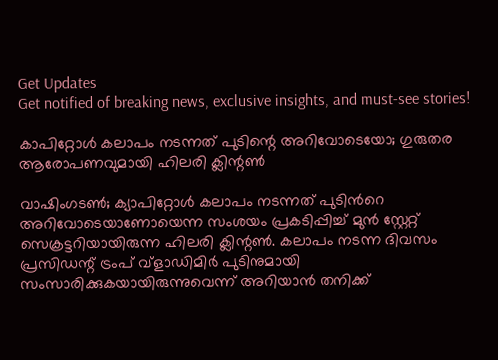Get Updates
Get notified of breaking news, exclusive insights, and must-see stories!

കാപിറ്റോൾ കലാപം നടന്നത് പുടിന്റെ അറിവോടെയോ; ഗുരുതര ആരോപണവുമായി ഹിലരി ക്ലിന്റൺ

വാഷിംഗടൺ; ക്യാപിറ്റോൾ കലാപം നടന്നത് പുടിൻറെ അറിവോടെയാണോയെന്ന സംശയം പ്രകടിപ്പിച്ച് മുൻ സ്റ്റേറ്റ് സെക്രട്ടറിയായിരുന്ന ഹിലരി ക്ലിന്റൺ. കലാപം നടന്ന ദിവസം പ്രസിഡന്റ് ട്രംപ് വ്‌ളാഡിമിർ പുടിനുമായി സംസാരിക്കുകയായിരുന്നുവെന്ന് അറിയാൻ തനിക്ക്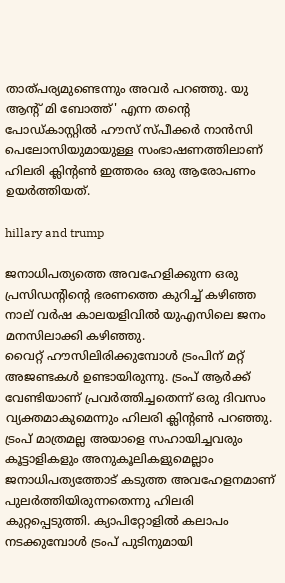താത്പര്യമുണ്ടെന്നും അവർ പറഞ്ഞു. യു ആന്റ് മി ബോത്ത്' എന്ന തന്റെ പോഡ്കാസ്റ്റിൽ ഹൗസ് സ്പീക്കർ നാൻസി പെലോസിയുമായുള്ള സംഭാഷണത്തിലാണ് ഹിലരി ക്ലിന്റൺ ഇത്തരം ഒരു ആരോപണം ഉയർത്തിയത്.

hillary and trump

ജനാധിപത്യത്തെ അവഹേളിക്കുന്ന ഒരു പ്രസിഡന്റിന്റെ ഭരണത്തെ കുറിച്ച് കഴിഞ്ഞ നാല് വർഷ കാലയളിവിൽ യുഎസിലെ ജനം മനസിലാക്കി കഴിഞ്ഞു.
വൈറ്റ് ഹൗസിലിരിക്കുമ്പോൾ ട്രംപിന് മറ്റ് അജണ്ടകൾ ഉണ്ടായിരുന്നു. ട്രംപ് ആർക്ക് വേണ്ടിയാണ് പ്രവർത്തിച്ചതെന്ന് ഒരു ദിവസം വ്യക്തമാകുമെന്നും ഹിലരി ക്ലിന്റൺ പറഞ്ഞു. ട്രംപ് മാത്രമല്ല അയാളെ സഹായിച്ചവരും കൂട്ടാളികളും അനുകൂലികളുമെല്ലാം ജനാധിപത്യത്തോട് കടുത്ത അവഹേളനമാണ് പുലർത്തിയിരുന്നതെന്നു ഹിലരി കുറ്റപ്പെടുത്തി. ക്യാപിറ്റോളിൽ കലാപം നടക്കുമ്പോൾ ട്രംപ് പുടിനുമായി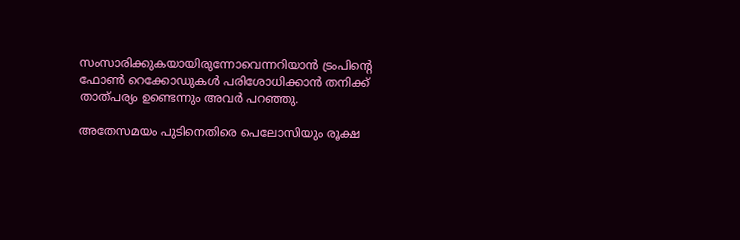സംസാരിക്കുകയായിരുന്നോവെന്നറിയാൻ ട്രംപിന്റെ ഫോൺ റെക്കോഡുകൾ പരിശോധിക്കാൻ തനിക്ക് താത്പര്യം ഉണ്ടെന്നും അവർ പറഞ്ഞു.

അതേസമയം പുടിനെതിരെ പെലോസിയും രൂക്ഷ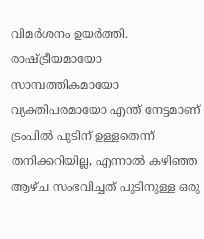വിമർശനം ഉയർത്തി. രാഷ്ട്രീയമായോ സാമ്പത്തികമായോ വ്യക്തിപരമായോ എന്ത് നേട്ടമാണ് ട്രംപിൽ പുടിന് ഉള്ളതെന്ന് തനിക്കറിയില്ല, എന്നാൽ കഴിഞ്ഞ ആഴ്ച സംഭവിച്ചത് പുടിനുള്ള ഒരു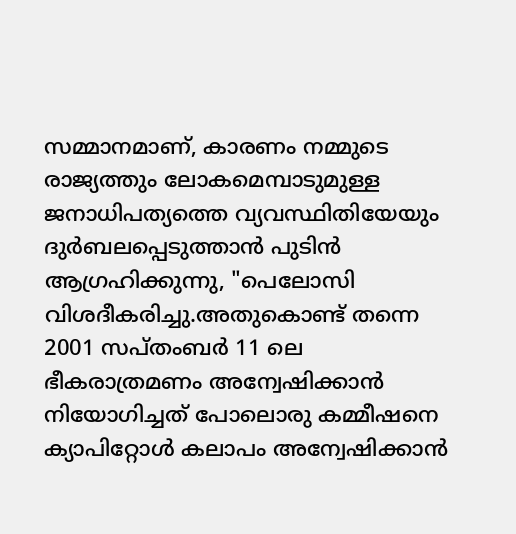സമ്മാനമാണ്, കാരണം നമ്മുടെ രാജ്യത്തും ലോകമെമ്പാടുമുള്ള ജനാധിപത്യത്തെ വ്യവസ്ഥിതിയേയും ദുർബലപ്പെടുത്താൻ പുടിൻ ആഗ്രഹിക്കുന്നു, "പെലോസി വിശദീകരിച്ചു.അതുകൊണ്ട് തന്നെ 2001 സപ്തംബർ 11 ലെ ഭീകരാത്രമണം അന്വേഷിക്കാൻ നിയോഗിച്ചത് പോലൊരു കമ്മീഷനെ ക്യാപിറ്റോൾ കലാപം അന്വേഷിക്കാൻ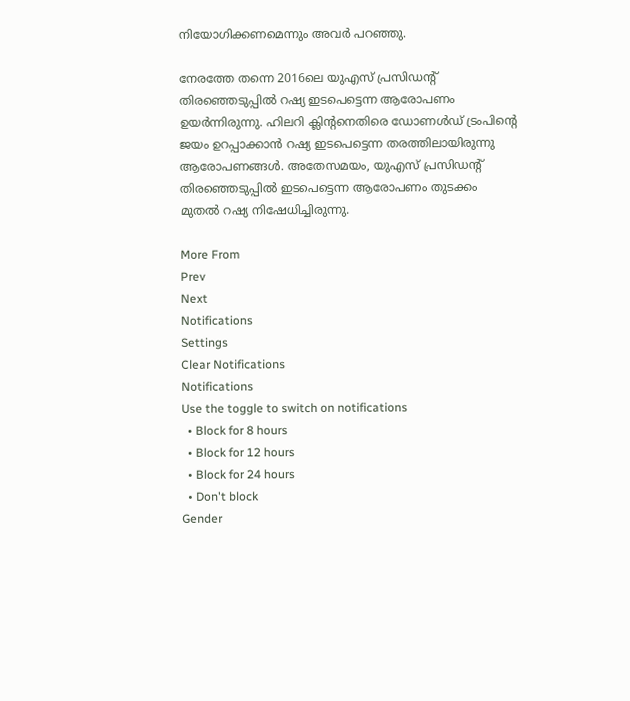നിയോഗിക്കണമെന്നും അവർ പറഞ്ഞു.

നേരത്തേ തന്നെ 2016ലെ യുഎസ് പ്രസിഡന്റ് തിരഞ്ഞെടുപ്പിൽ റഷ്യ ഇടപെട്ടെന്ന ആരോപണം ഉയർന്നിരുന്നു. ഹിലറി ക്ലിന്റനെതിരെ ഡോണൾഡ് ട്രംപിന്റെ ജയം ഉറപ്പാക്കാൻ റഷ്യ ഇടപെട്ടെന്ന തരത്തിലായിരുന്നു ആരോപണങ്ങൾ. അതേസമയം, യുഎസ് പ്രസിഡന്റ് തിരഞ്ഞെടുപ്പിൽ ഇടപെട്ടെന്ന ആരോപണം തുടക്കം മുതൽ റഷ്യ നിഷേധിച്ചിരുന്നു.

More From
Prev
Next
Notifications
Settings
Clear Notifications
Notifications
Use the toggle to switch on notifications
  • Block for 8 hours
  • Block for 12 hours
  • Block for 24 hours
  • Don't block
Gender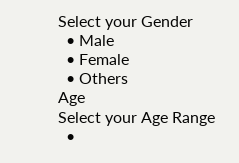Select your Gender
  • Male
  • Female
  • Others
Age
Select your Age Range
  •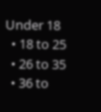Under 18
  • 18 to 25
  • 26 to 35
  • 36 to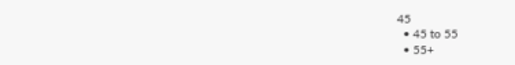45
  • 45 to 55
  • 55+